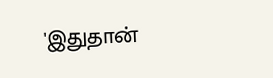'இதுதான்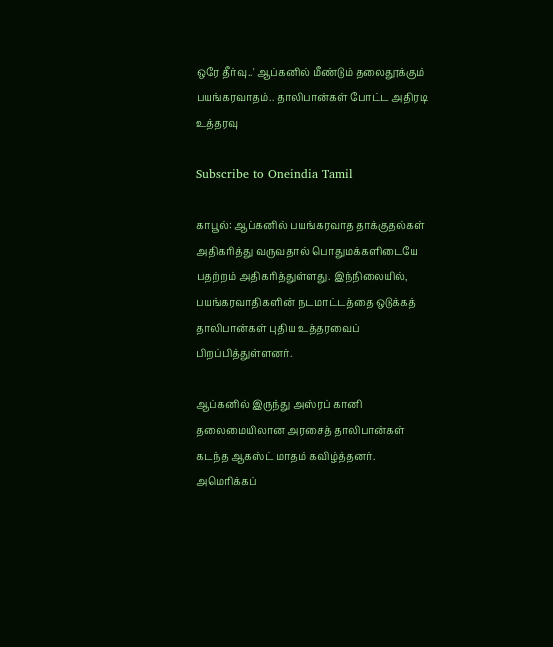ஒரே தீர்வு..' ஆப்கனில் மீண்டும் தலைதூக்கும் பயங்கரவாதம்.. தாலிபான்கள் போட்ட அதிரடி உத்தரவு

Subscribe to Oneindia Tamil

காபூல்: ஆப்கனில் பயங்கரவாத தாக்குதல்கள் அதிகரித்து வருவதால் பொதுமக்களிடையே பதற்றம் அதிகரித்துள்ளது. இந்நிலையில், பயங்கரவாதிகளின் நடமாட்டத்தை ஒடுக்கத் தாலிபான்கள் புதிய உத்தரவைப் பிறப்பித்துள்ளனர்.

ஆப்கனில் இருந்து அஸ்ரப் கானி தலைமையிலான அரசைத் தாலிபான்கள் கடந்த ஆகஸ்ட் மாதம் கவிழ்த்தனர். அமெரிக்கப்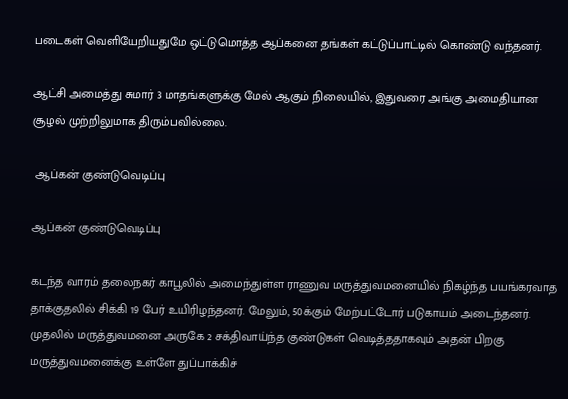படைகள் வெளியேறியதுமே ஒட்டுமொத்த ஆப்கனை தங்கள் கட்டுப்பாட்டில் கொண்டு வந்தனர்.

ஆட்சி அமைத்து சுமார் 3 மாதங்களுக்கு மேல் ஆகும் நிலையில், இதுவரை அங்கு அமைதியான சூழல் முற்றிலுமாக திரும்பவில்லை.

 ஆப்கன் குண்டுவெடிப்பு

ஆப்கன் குண்டுவெடிப்பு

கடந்த வாரம் தலைநகர் காபூலில் அமைந்துள்ள ராணுவ மருத்துவமனையில் நிகழ்ந்த பயங்கரவாத தாக்குதலில் சிக்கி 19 பேர் உயிரிழந்தனர். மேலும், 50க்கும் மேற்பட்டோர் படுகாயம் அடைந்தனர். முதலில் மருத்துவமனை அருகே 2 சக்திவாய்ந்த குண்டுகள் வெடித்ததாகவும் அதன் பிறகு மருத்துவமனைக்கு உள்ளே துப்பாக்கிச்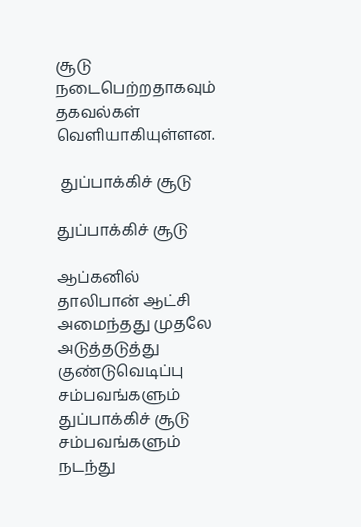சூடு நடைபெற்றதாகவும் தகவல்கள் வெளியாகியுள்ளன.

 துப்பாக்கிச் சூடு

துப்பாக்கிச் சூடு

ஆப்கனில் தாலிபான் ஆட்சி அமைந்தது முதலே அடுத்தடுத்து குண்டுவெடிப்பு சம்பவங்களும் துப்பாக்கிச் சூடு சம்பவங்களும் நடந்து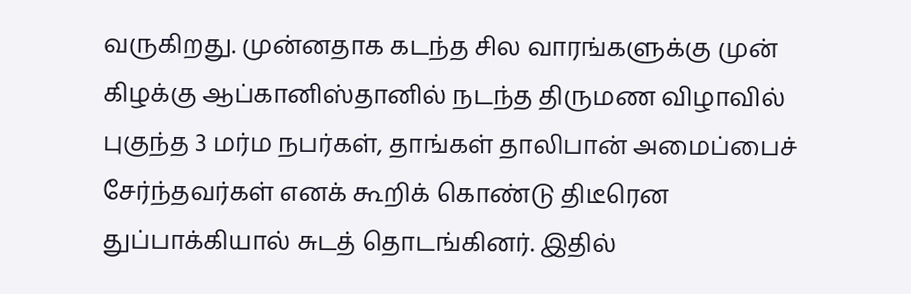வருகிறது. முன்னதாக கடந்த சில வாரங்களுக்கு முன் கிழக்கு ஆப்கானிஸ்தானில் நடந்த திருமண விழாவில் புகுந்த 3 மர்ம நபர்கள், தாங்கள் தாலிபான் அமைப்பைச் சேர்ந்தவர்கள் எனக் கூறிக் கொண்டு திடீரென துப்பாக்கியால் சுடத் தொடங்கினர். இதில்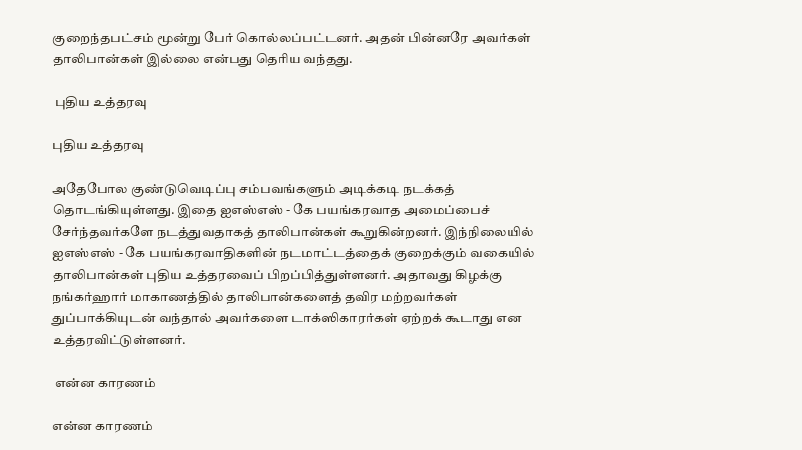குறைந்தபட்சம் மூன்று பேர் கொல்லப்பட்டனர். அதன் பின்னரே அவர்கள் தாலிபான்கள் இல்லை என்பது தெரிய வந்தது.

 புதிய உத்தரவு

புதிய உத்தரவு

அதேபோல குண்டுவெடிப்பு சம்பவங்களும் அடிக்கடி நடக்கத் தொடங்கியுள்ளது. இதை ஐஎஸ்எஸ் - கே பயங்கரவாத அமைப்பைச் சேர்ந்தவர்களே நடத்துவதாகத் தாலிபான்கள் கூறுகின்றனர். இந்நிலையில் ஐஎஸ்எஸ் - கே பயங்கரவாதிகளின் நடமாட்டத்தைக் குறைக்கும் வகையில் தாலிபான்கள் புதிய உத்தரவைப் பிறப்பித்துள்ளனர். அதாவது கிழக்கு நங்கர்ஹார் மாகாணத்தில் தாலிபான்களைத் தவிர மற்றவர்கள் துப்பாக்கியுடன் வந்தால் அவர்களை டாக்ஸிகாரர்கள் ஏற்றக் கூடாது என உத்தரவிட்டுள்ளனர்.

 என்ன காரணம்

என்ன காரணம்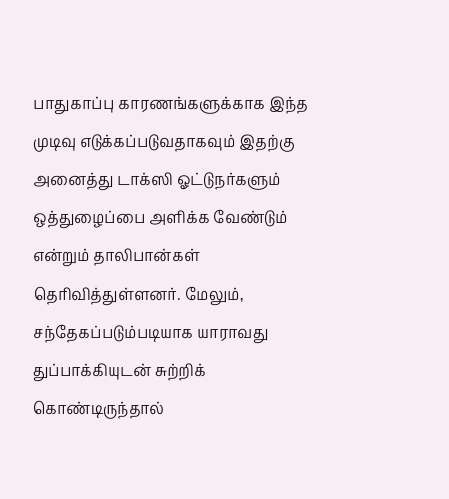பாதுகாப்பு காரணங்களுக்காக இந்த முடிவு எடுக்கப்படுவதாகவும் இதற்கு அனைத்து டாக்ஸி ஓட்டுநர்களும் ஒத்துழைப்பை அளிக்க வேண்டும் என்றும் தாலிபான்கள் தெரிவித்துள்ளனர். மேலும், சந்தேகப்படும்படியாக யாராவது துப்பாக்கியுடன் சுற்றிக் கொண்டிருந்தால்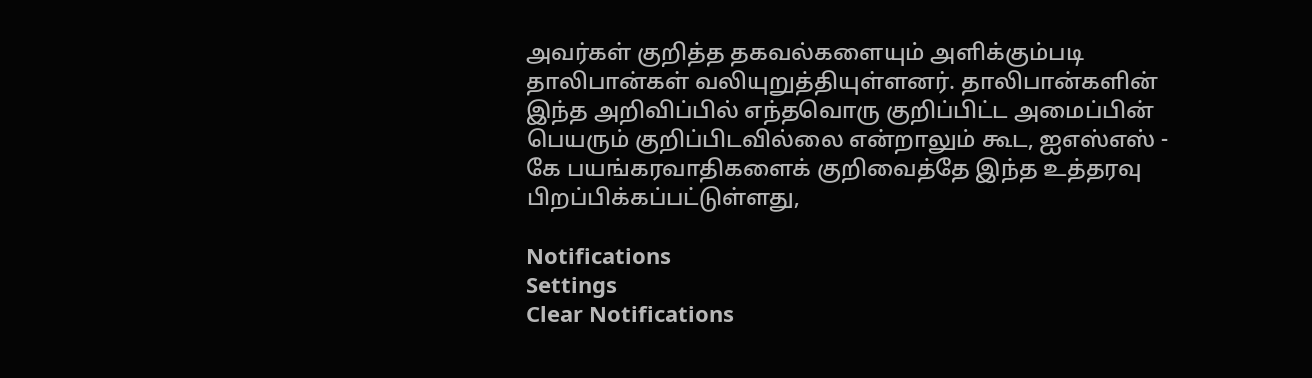அவர்கள் குறித்த தகவல்களையும் அளிக்கும்படி தாலிபான்கள் வலியுறுத்தியுள்ளனர். தாலிபான்களின் இந்த அறிவிப்பில் எந்தவொரு குறிப்பிட்ட அமைப்பின் பெயரும் குறிப்பிடவில்லை என்றாலும் கூட, ஐஎஸ்எஸ் - கே பயங்கரவாதிகளைக் குறிவைத்தே இந்த உத்தரவு பிறப்பிக்கப்பட்டுள்ளது,

Notifications
Settings
Clear Notifications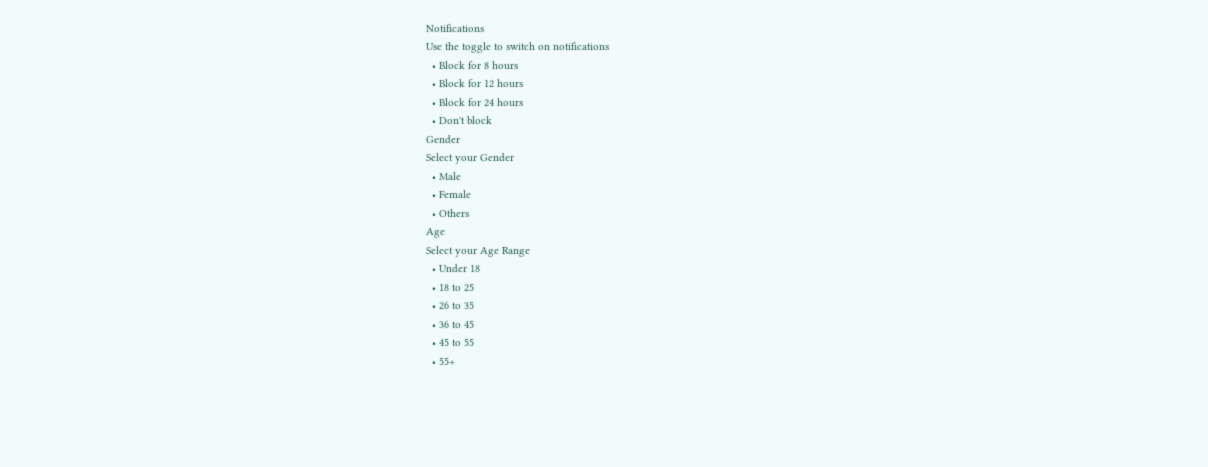Notifications
Use the toggle to switch on notifications
  • Block for 8 hours
  • Block for 12 hours
  • Block for 24 hours
  • Don't block
Gender
Select your Gender
  • Male
  • Female
  • Others
Age
Select your Age Range
  • Under 18
  • 18 to 25
  • 26 to 35
  • 36 to 45
  • 45 to 55
  • 55+